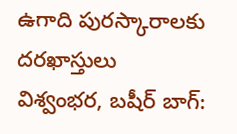ఉగాది పురస్కారాలకు దరఖాస్తులు
విశ్వంభర, బషీర్ బాగ్: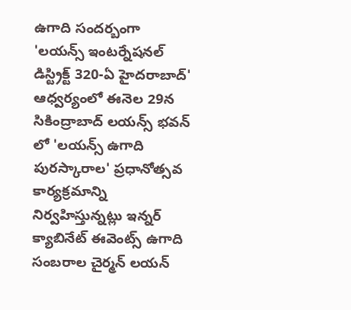ఉగాది సందర్బంగా 'లయన్స్ ఇంటర్నేషనల్ డిస్ట్రిక్ట్ 320-ఏ హైదరాబాద్' ఆధ్వర్యంలో ఈనెల 29న సికింద్రాబాద్ లయన్స్ భవన్ లో 'లయన్స్ ఉగాది పురస్కారాల' ప్రధానోత్సవ కార్యక్రమాన్ని నిర్వహిస్తున్నట్లు ఇన్నర్ క్యాబినేట్ ఈవెంట్స్ ఉగాది సంబరాల చైర్మన్ లయన్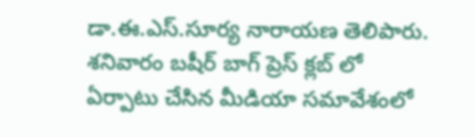డా.ఈ.ఎస్.సూర్య నారాయణ తెలిపారు. శనివారం బషీర్ బాగ్ ప్రెస్ క్లబ్ లో ఏర్పాటు చేసిన మీడియా సమావేశంలో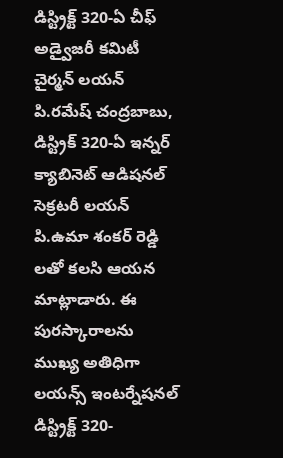డిస్ట్రిక్ట్ 320-ఏ చీఫ్ అడ్వైజరీ కమిటీ చైర్మన్ లయన్ పి.రమేష్ చంద్రబాబు, డిస్ట్రిక్ 320-ఏ ఇన్నర్ క్యాబినెట్ ఆడిషనల్ సెక్రటరీ లయన్ పి.ఉమా శంకర్ రెడ్డి లతో కలసి ఆయన మాట్లాడారు. ఈ పురస్కారాలను ముఖ్య అతిధిగా లయన్స్ ఇంటర్నేషనల్ డిస్ట్రిక్ట్ 320-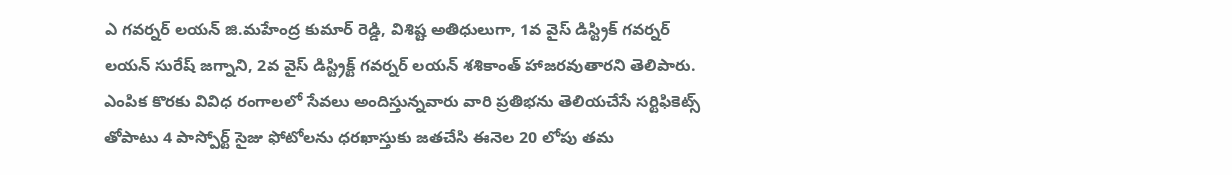ఎ గవర్నర్ లయన్ జి.మహేంద్ర కుమార్ రెడ్డి, విశిష్ట అతిధులుగా, 1వ వైస్ డిస్ట్రిక్ గవర్నర్ లయన్ సురేష్ జగ్నాని, 2వ వైస్ డిస్ట్రిక్ట్ గవర్నర్ లయన్ శశికాంత్ హాజరవుతారని తెలిపారు. ఎంపిక కొరకు వివిధ రంగాలలో సేవలు అందిస్తున్నవారు వారి ప్రతిభను తెలియచేసే సర్టిఫికెట్స్ తోపాటు 4 పాస్పోర్ట్ సైజు ఫోటోలను ధరఖాస్తుకు జతచేసి ఈనెల 20 లోపు తమ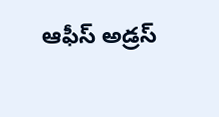ఆఫీస్ అడ్రస్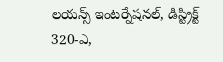లయన్స్ ఇంటర్నేషనల్, డిస్ట్రిక్ట్ 320-ఎ,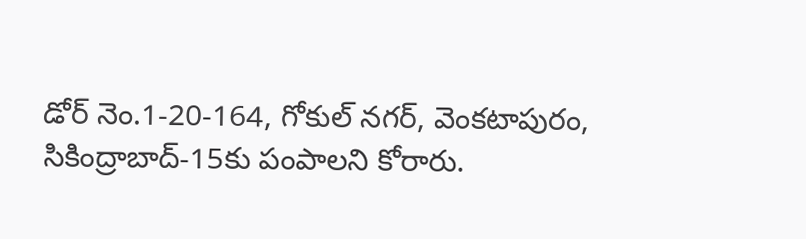డోర్ నెం.1-20-164, గోకుల్ నగర్, వెంకటాపురం, సికింద్రాబాద్-15కు పంపాలని కోరారు.